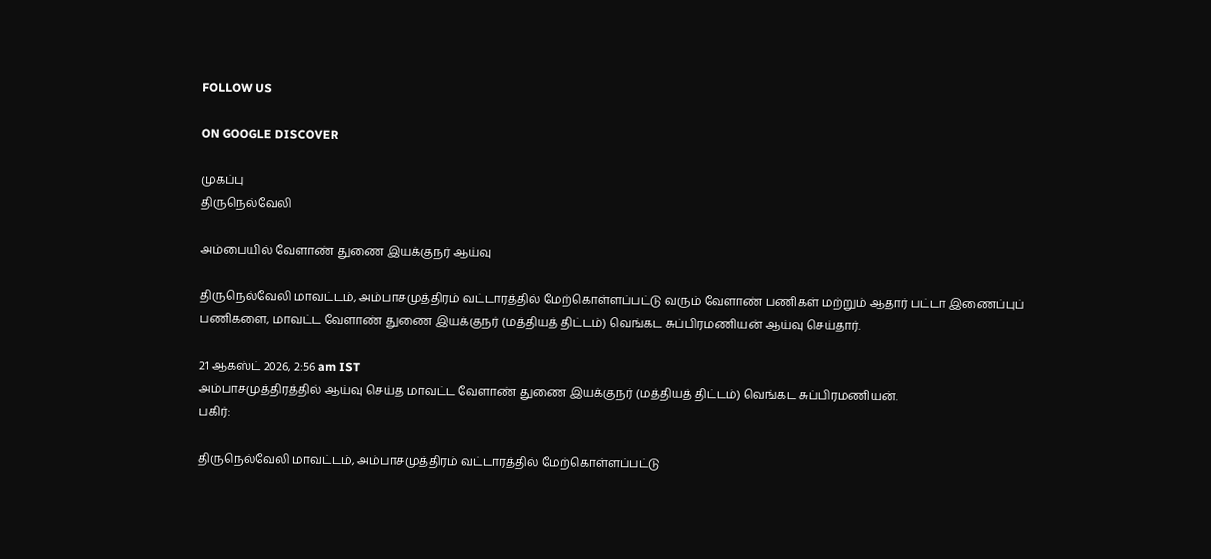FOLLOW US

ON GOOGLE DISCOVER

முகப்பு
திருநெல்வேலி

அம்பையில் வேளாண் துணை இயக்குநர் ஆய்வு

திருநெல்வேலி மாவட்டம், அம்பாசமுத்திரம் வட்டாரத்தில் மேற்கொள்ளப்பட்டு வரும் வேளாண் பணிகள் மற்றும் ஆதார் பட்டா இணைப்புப் பணிகளை, மாவட்ட வேளாண் துணை இயக்குநர் (மத்தியத் திட்டம்) வெங்கட சுப்பிரமணியன் ஆய்வு செய்தார்.

21 ஆகஸ்ட் 2026, 2:56 am IST
அம்பாசமுத்திரத்தில் ஆய்வு செய்த மாவட்ட வேளாண் துணை இயக்குநர் (மத்தியத் திட்டம்) வெங்கட சுப்பிரமணியன்.
பகிர்:

திருநெல்வேலி மாவட்டம், அம்பாசமுத்திரம் வட்டாரத்தில் மேற்கொள்ளப்பட்டு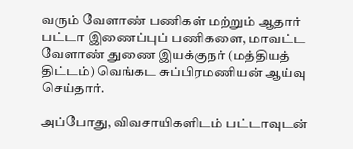வரும் வேளாண் பணிகள் மற்றும் ஆதார் பட்டா இணைப்புப் பணிகளை, மாவட்ட வேளாண் துணை இயக்குநர் (மத்தியத் திட்டம்) வெங்கட சுப்பிரமணியன் ஆய்வு செய்தார்.

அப்போது, விவசாயிகளிடம் பட்டாவுடன்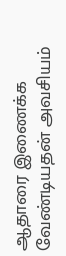ஆதாரை இணைக்க வேண்டியதன் அவசியம்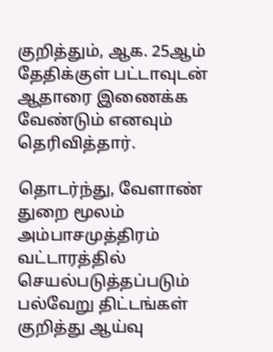குறித்தும், ஆக. 25ஆம் தேதிக்குள் பட்டாவுடன் ஆதாரை இணைக்க வேண்டும் எனவும் தெரிவித்தார்.

தொடர்ந்து, வேளாண் துறை மூலம் அம்பாசமுத்திரம் வட்டாரத்தில் செயல்படுத்தப்படும் பல்வேறு திட்டங்கள் குறித்து ஆய்வு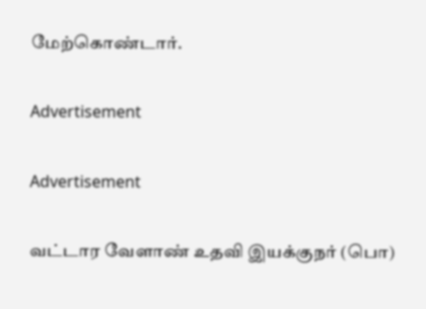மேற்கொண்டார்.

Advertisement

Advertisement

வட்டார வேளாண் உதவி இயக்குநர் (பொ)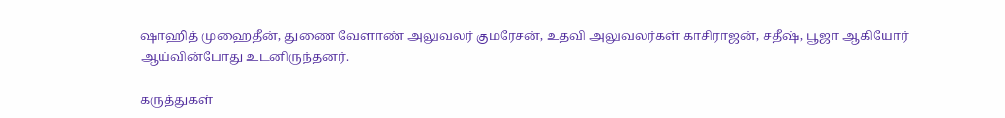ஷாஹித் முஹைதீன், துணை வேளாண் அலுவலர் குமரேசன், உதவி அலுவலர்கள் காசிராஜன், சதீஷ், பூஜா ஆகியோர் ஆய்வின்போது உடனிருந்தனர்.

கருத்துகள்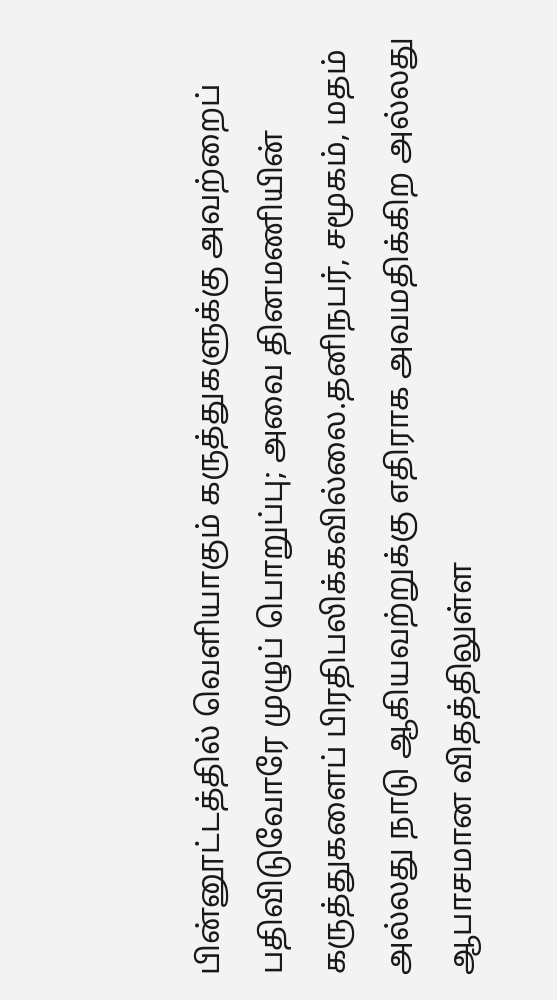பின்னூட்டத்தில் வெளியாகும் கருத்துகளுக்கு அவற்றைப் பதிவிடுவோரே முழுப் பொறுப்பு; அவை தினமணியின் கருத்துகளைப் பிரதிபலிக்கவில்லை.தனிநபர், சமூகம், மதம் அல்லது நாடு ஆகியவற்றுக்கு எதிராக அவமதிக்கிற அல்லது ஆபாசமான விதத்திலுள்ள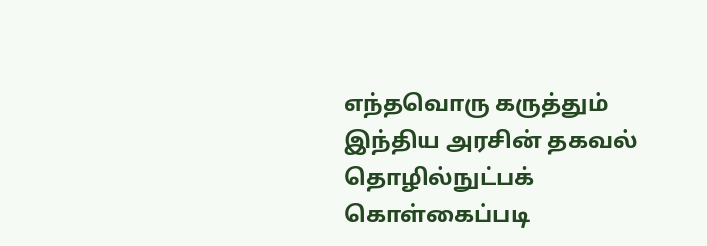எந்தவொரு கருத்தும் இந்திய அரசின் தகவல் தொழில்நுட்பக் கொள்கைப்படி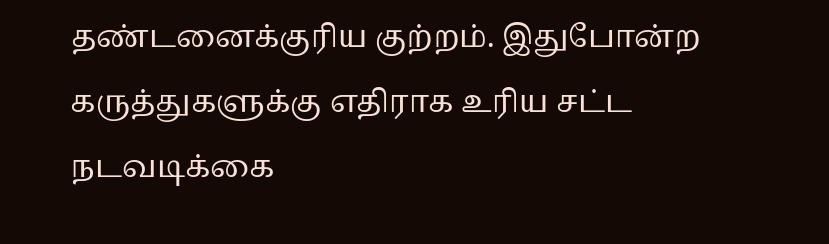தண்டனைக்குரிய குற்றம். இதுபோன்ற கருத்துகளுக்கு எதிராக உரிய சட்ட நடவடிக்கை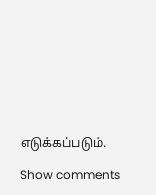எடுக்கப்படும்.

Show comments